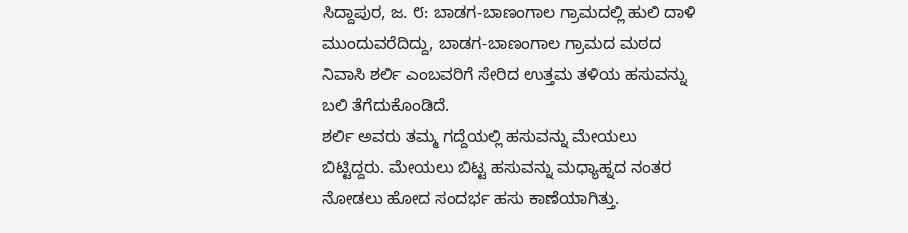ಸಿದ್ದಾಪುರ, ಜ. ೮: ಬಾಡಗ-ಬಾಣಂಗಾಲ ಗ್ರಾಮದಲ್ಲಿ ಹುಲಿ ದಾಳಿ ಮುಂದುವರೆದಿದ್ದು, ಬಾಡಗ-ಬಾಣಂಗಾಲ ಗ್ರಾಮದ ಮಠದ ನಿವಾಸಿ ಶರ್ಲಿ ಎಂಬವರಿಗೆ ಸೇರಿದ ಉತ್ತಮ ತಳಿಯ ಹಸುವನ್ನು ಬಲಿ ತೆಗೆದುಕೊಂಡಿದೆ.
ಶರ್ಲಿ ಅವರು ತಮ್ಮ ಗದ್ದೆಯಲ್ಲಿ ಹಸುವನ್ನು ಮೇಯಲು ಬಿಟ್ಟಿದ್ದರು. ಮೇಯಲು ಬಿಟ್ಟ ಹಸುವನ್ನು ಮಧ್ಯಾಹ್ನದ ನಂತರ ನೋಡಲು ಹೋದ ಸಂದರ್ಭ ಹಸು ಕಾಣೆಯಾಗಿತ್ತು.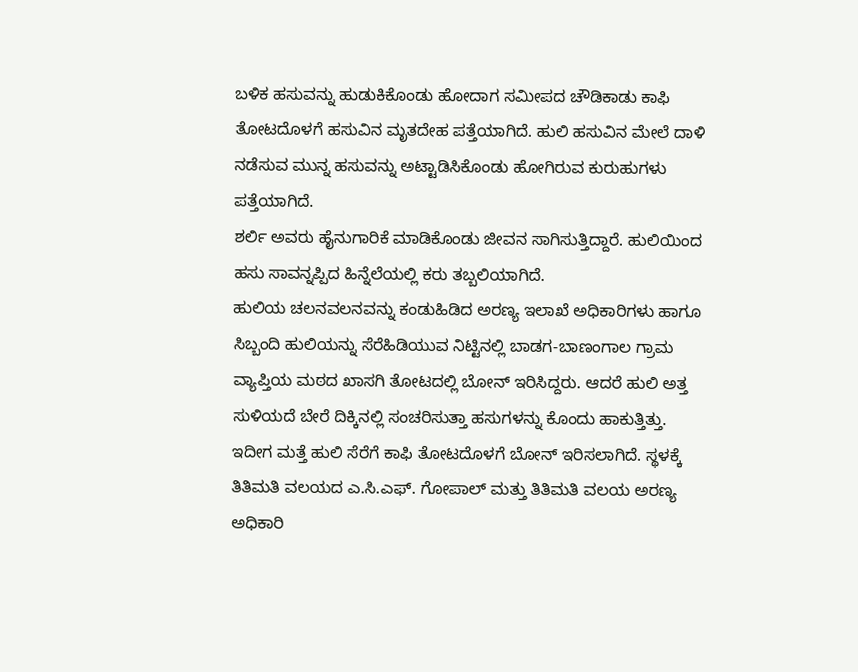ಬಳಿಕ ಹಸುವನ್ನು ಹುಡುಕಿಕೊಂಡು ಹೋದಾಗ ಸಮೀಪದ ಚೌಡಿಕಾಡು ಕಾಫಿ ತೋಟದೊಳಗೆ ಹಸುವಿನ ಮೃತದೇಹ ಪತ್ತೆಯಾಗಿದೆ. ಹುಲಿ ಹಸುವಿನ ಮೇಲೆ ದಾಳಿ ನಡೆಸುವ ಮುನ್ನ ಹಸುವನ್ನು ಅಟ್ಟಾಡಿಸಿಕೊಂಡು ಹೋಗಿರುವ ಕುರುಹುಗಳು ಪತ್ತೆಯಾಗಿದೆ.
ಶರ್ಲಿ ಅವರು ಹೈನುಗಾರಿಕೆ ಮಾಡಿಕೊಂಡು ಜೀವನ ಸಾಗಿಸುತ್ತಿದ್ದಾರೆ. ಹುಲಿಯಿಂದ ಹಸು ಸಾವನ್ನಪ್ಪಿದ ಹಿನ್ನೆಲೆಯಲ್ಲಿ ಕರು ತಬ್ಬಲಿಯಾಗಿದೆ.
ಹುಲಿಯ ಚಲನವಲನವನ್ನು ಕಂಡುಹಿಡಿದ ಅರಣ್ಯ ಇಲಾಖೆ ಅಧಿಕಾರಿಗಳು ಹಾಗೂ ಸಿಬ್ಬಂದಿ ಹುಲಿಯನ್ನು ಸೆರೆಹಿಡಿಯುವ ನಿಟ್ಟಿನಲ್ಲಿ ಬಾಡಗ-ಬಾಣಂಗಾಲ ಗ್ರಾಮ ವ್ಯಾಪ್ತಿಯ ಮಠದ ಖಾಸಗಿ ತೋಟದಲ್ಲಿ ಬೋನ್ ಇರಿಸಿದ್ದರು. ಆದರೆ ಹುಲಿ ಅತ್ತ ಸುಳಿಯದೆ ಬೇರೆ ದಿಕ್ಕಿನಲ್ಲಿ ಸಂಚರಿಸುತ್ತಾ ಹಸುಗಳನ್ನು ಕೊಂದು ಹಾಕುತ್ತಿತ್ತು.
ಇದೀಗ ಮತ್ತೆ ಹುಲಿ ಸೆರೆಗೆ ಕಾಫಿ ತೋಟದೊಳಗೆ ಬೋನ್ ಇರಿಸಲಾಗಿದೆ. ಸ್ಥಳಕ್ಕೆ ತಿತಿಮತಿ ವಲಯದ ಎ.ಸಿ.ಎಫ್. ಗೋಪಾಲ್ ಮತ್ತು ತಿತಿಮತಿ ವಲಯ ಅರಣ್ಯ ಅಧಿಕಾರಿ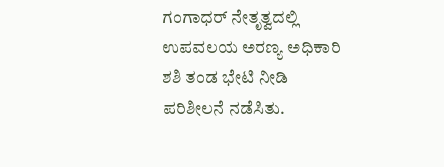ಗಂಗಾಧರ್ ನೇತೃತ್ವದಲ್ಲಿ ಉಪವಲಯ ಅರಣ್ಯ ಅಧಿಕಾರಿ ಶಶಿ ತಂಡ ಭೇಟಿ ನೀಡಿ ಪರಿಶೀಲನೆ ನಡೆಸಿತು.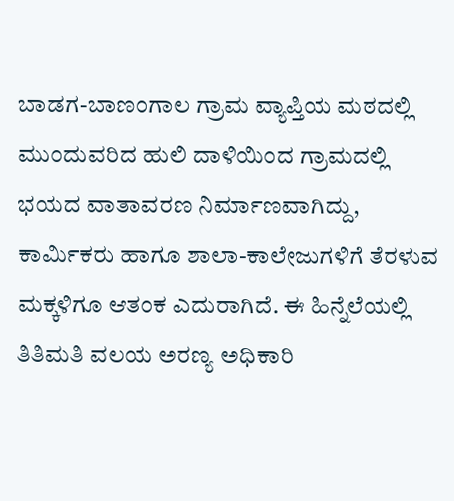ಬಾಡಗ-ಬಾಣಂಗಾಲ ಗ್ರಾಮ ವ್ಯಾಪ್ತಿಯ ಮಠದಲ್ಲಿ ಮುಂದುವರಿದ ಹುಲಿ ದಾಳಿಯಿಂದ ಗ್ರಾಮದಲ್ಲಿ ಭಯದ ವಾತಾವರಣ ನಿರ್ಮಾಣವಾಗಿದ್ದು, ಕಾರ್ಮಿಕರು ಹಾಗೂ ಶಾಲಾ-ಕಾಲೇಜುಗಳಿಗೆ ತೆರಳುವ ಮಕ್ಕಳಿಗೂ ಆತಂಕ ಎದುರಾಗಿದೆ. ಈ ಹಿನ್ನೆಲೆಯಲ್ಲಿ ತಿತಿಮತಿ ವಲಯ ಅರಣ್ಯ ಅಧಿಕಾರಿ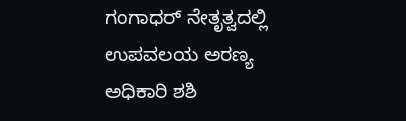ಗಂಗಾಧರ್ ನೇತೃತ್ವದಲ್ಲಿ ಉಪವಲಯ ಅರಣ್ಯ ಅಧಿಕಾರಿ ಶಶಿ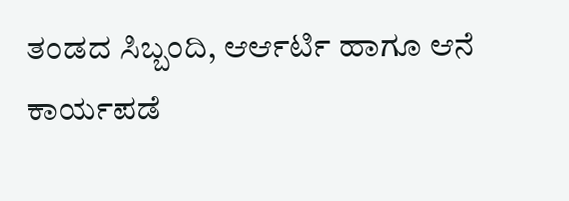ತಂಡದ ಸಿಬ್ಬಂದಿ, ಆರ್ಆರ್ಟಿ ಹಾಗೂ ಆನೆ ಕಾರ್ಯಪಡೆ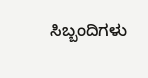ಸಿಬ್ಬಂದಿಗಳು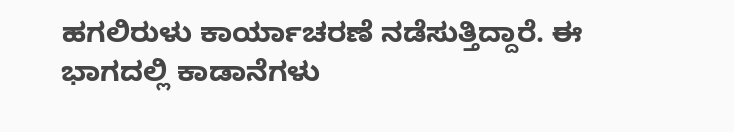ಹಗಲಿರುಳು ಕಾರ್ಯಾಚರಣೆ ನಡೆಸುತ್ತಿದ್ದಾರೆ. ಈ ಭಾಗದಲ್ಲಿ ಕಾಡಾನೆಗಳು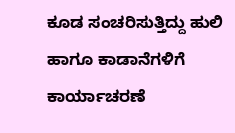ಕೂಡ ಸಂಚರಿಸುತ್ತಿದ್ದು ಹುಲಿ ಹಾಗೂ ಕಾಡಾನೆಗಳಿಗೆ ಕಾರ್ಯಾಚರಣೆ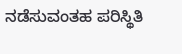ನಡೆಸುವಂತಹ ಪರಿಸ್ಥಿತಿ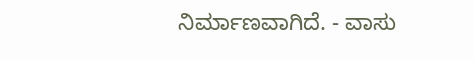ನಿರ್ಮಾಣವಾಗಿದೆ. - ವಾಸು